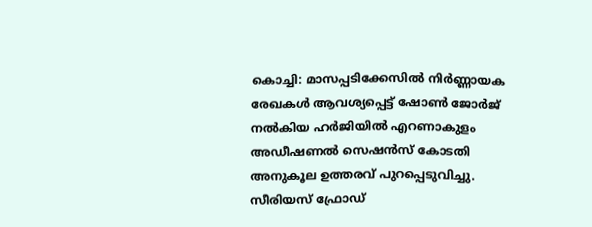കൊച്ചി: മാസപ്പടിക്കേസിൽ നിർണ്ണായക രേഖകൾ ആവശ്യപ്പെട്ട് ഷോൺ ജോർജ് നൽകിയ ഹർജിയിൽ എറണാകുളം അഡീഷണൽ സെഷൻസ് കോടതി അനുകൂല ഉത്തരവ് പുറപ്പെടുവിച്ചു. സീരിയസ് ഫ്രോഡ്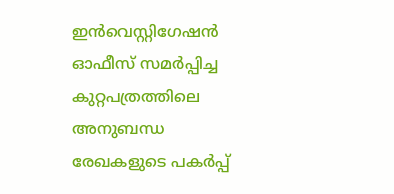ഇൻവെസ്റ്റിഗേഷൻ ഓഫീസ് സമർപ്പിച്ച കുറ്റപത്രത്തിലെ അനുബന്ധ രേഖകളുടെ പകർപ്പ്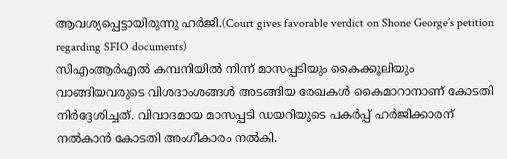ആവശ്യപ്പെട്ടായിരുന്നു ഹർജി.(Court gives favorable verdict on Shone George’s petition regarding SFIO documents)
സിഎംആർഎൽ കമ്പനിയിൽ നിന്ന് മാസപ്പടിയും കൈക്കൂലിയും വാങ്ങിയവരുടെ വിശദാംശങ്ങൾ അടങ്ങിയ രേഖകൾ കൈമാറാനാണ് കോടതി നിർദ്ദേശിച്ചത്. വിവാദമായ മാസപ്പടി ഡയറിയുടെ പകർപ്പ് ഹർജിക്കാരന് നൽകാൻ കോടതി അംഗീകാരം നൽകി.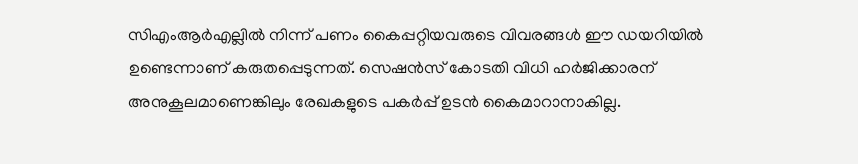സിഎംആർഎല്ലിൽ നിന്ന് പണം കൈപ്പറ്റിയവരുടെ വിവരങ്ങൾ ഈ ഡയറിയിൽ ഉണ്ടെന്നാണ് കരുതപ്പെടുന്നത്. സെഷൻസ് കോടതി വിധി ഹർജിക്കാരന് അനുകൂലമാണെങ്കിലും രേഖകളുടെ പകർപ്പ് ഉടൻ കൈമാറാനാകില്ല.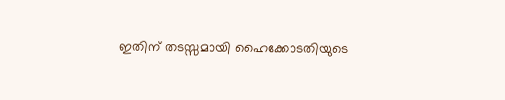ഇതിന് തടസ്സമായി ഹൈക്കോടതിയുടെ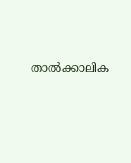താൽക്കാലിക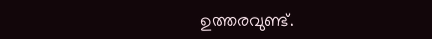ഉത്തരവുണ്ട്.